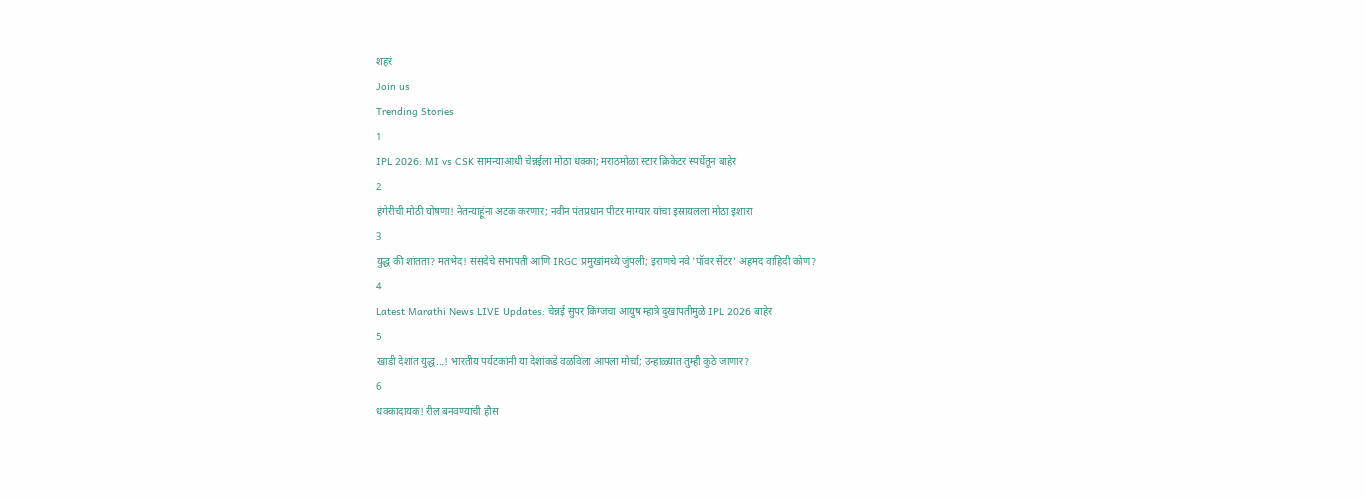शहरं
Join us
Trending Stories
1
IPL 2026: MI vs CSK सामन्याआधी चेन्नईला मोठा धक्का; मराठमोळा स्टार क्रिकेटर स्पर्धेतून बाहेर
2
हंगेरीची मोठी घोषणा! नेतन्याहूंना अटक करणार; नवीन पंतप्रधान पीटर माग्यार यांचा इस्रायलला मोठा इशारा
3
युद्ध की शांतता? मतभेद! संसदेचे सभापती आणि IRGC प्रमुखांमध्ये जुंपली; इराणचे नवे 'पॉवर सेंटर' अहमद वाहिदी कोण?
4
Latest Marathi News LIVE Updates: चेन्नई सुपर किंग्जचा आयुष म्हात्रे दुखापतीमुळे IPL 2026 बाहेर
5
खाडी देशांत युद्ध...! भारतीय पर्यटकांनी या देशांकडे वळविला आपला मोर्चा; उन्हाळ्यात तुम्ही कुठे जाणार?
6
धक्कादायक! रील बनवण्याची हौस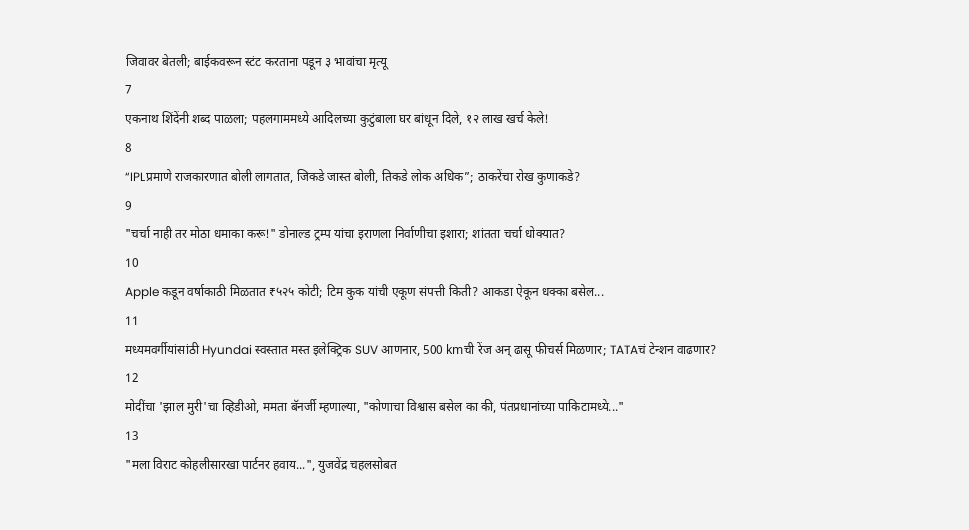जिवावर बेतली; बाईकवरून स्टंट करताना पडून ३ भावांचा मृत्यू
7
एकनाथ शिंदेंनी शब्द पाळला; पहलगाममध्ये आदिलच्या कुटुंबाला घर बांधून दिले, १२ लाख खर्च केले!
8
“IPLप्रमाणे राजकारणात बोली लागतात, जिकडे जास्त बोली, तिकडे लोक अधिक”; ठाकरेंचा रोख कुणाकडे?
9
"चर्चा नाही तर मोठा धमाका करू!" डोनाल्ड ट्रम्प यांचा इराणला निर्वाणीचा इशारा; शांतता चर्चा धोक्यात?
10
Apple कडून वर्षाकाठी मिळतात ₹५२५ कोटी; टिम कुक यांची एकूण संपत्ती किती? आकडा ऐकून धक्का बसेल...
11
मध्यमवर्गीयांसांठी Hyundai स्वस्तात मस्त इलेक्ट्रिक SUV आणनार, 500 kmची रेंज अन् ढासू फीचर्स मिळणार; TATAचं टेन्शन वाढणार?
12
मोदींचा 'झाल मुरी'चा व्हिडीओ, ममता बॅनर्जी म्हणाल्या, "कोणाचा विश्वास बसेल का की, पंतप्रधानांच्या पाकिटामध्ये..."
13
"मला विराट कोहलीसारखा पार्टनर हवाय...", युजवेंद्र चहलसोबत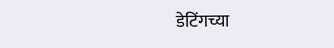डेटिंगच्या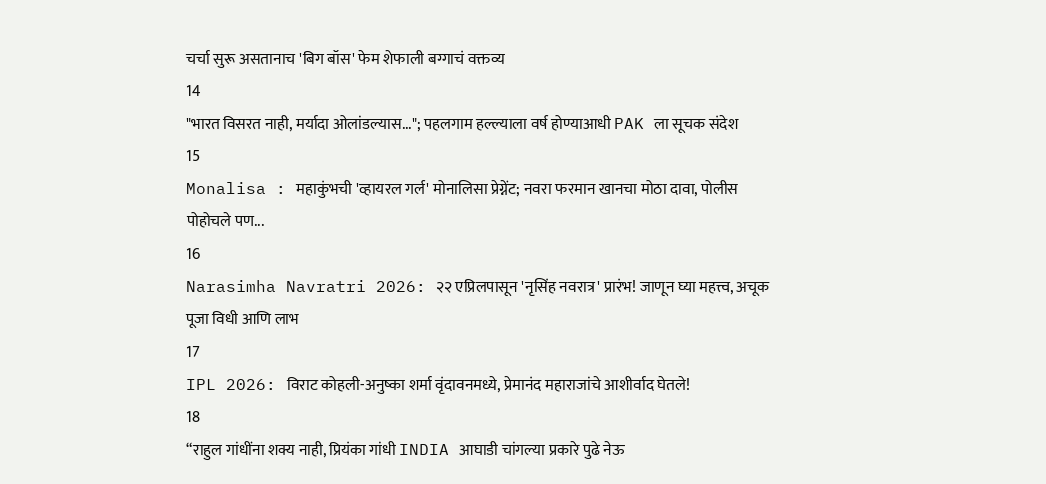चर्चा सुरू असतानाच 'बिग बॉस' फेम शेफाली बग्गाचं वक्तव्य
14
"भारत विसरत नाही, मर्यादा ओलांडल्यास..."; पहलगाम हल्ल्याला वर्ष होण्याआधी PAK ला सूचक संदेश
15
Monalisa : महाकुंभची 'व्हायरल गर्ल' मोनालिसा प्रेग्नेंट; नवरा फरमान खानचा मोठा दावा, पोलीस पोहोचले पण...
16
Narasimha Navratri 2026: २२ एप्रिलपासून 'नृसिंह नवरात्र' प्रारंभ! जाणून घ्या महत्त्व, अचूक पूजा विधी आणि लाभ
17
IPL 2026: विराट कोहली-अनुष्का शर्मा वृंदावनमध्ये, प्रेमानंद महाराजांचे आशीर्वाद घेतले!
18
“राहुल गांधींना शक्य नाही, प्रियंका गांधी INDIA आघाडी चांगल्या प्रकारे पुढे नेऊ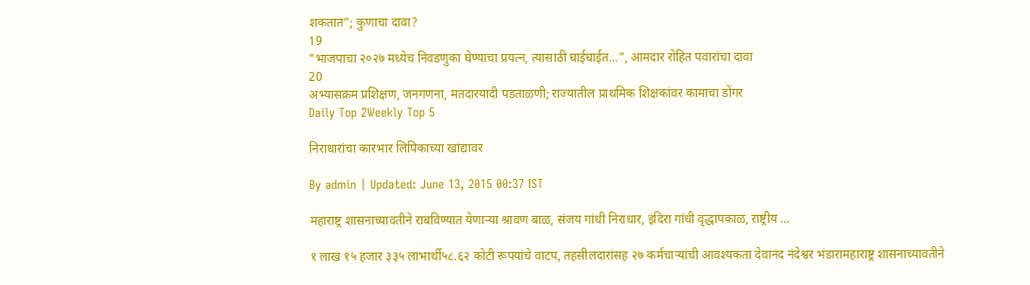शकतात”; कुणाचा दावा?
19
"भाजपाचा २०२७ मध्येच निवडणुका घेण्याचा प्रयत्न, त्यासाठी घाईघाईत...", आमदार रोहित पवारांचा दावा
20
अभ्यासक्रम प्रशिक्षण, जनगणना, मतदारयादी पडताळणी; राज्यातील प्राथमिक शिक्षकांवर कामाचा डोंगर
Daily Top 2Weekly Top 5

निराधारांचा कारभार लिपिकाच्या खांद्यावर

By admin | Updated: June 13, 2015 00:37 IST

महाराष्ट्र शासनाच्यावतीने राबविण्यात येणाऱ्या श्रावण बाळ, संजय गांधी निराधार, इंदिरा गांधी वृद्धापकाळ, राष्ट्रीय ...

१ लाख १५ हजार ३३५ लाभार्थी५८.६२ कोटी रूपयांचे वाटप, तहसीलदारांसह २७ कर्मचाऱ्यांची आवश्यकता देवानंद नंदेश्वर भंडारामहाराष्ट्र शासनाच्यावतीने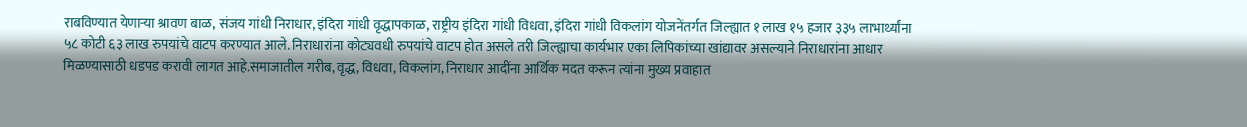राबविण्यात येणाऱ्या श्रावण बाळ, संजय गांधी निराधार, इंदिरा गांधी वृद्धापकाळ, राष्ट्रीय इंदिरा गांधी विधवा, इंदिरा गांधी विकलांग योजनेंतर्गत जिल्ह्यात १ लाख १५ हजार ३३५ लाभार्थ्यांना ५८ कोटी ६३ लाख रुपयांचे वाटप करण्यात आले. निराधारांना कोट्यवधी रुपयांचे वाटप होत असले तरी जिल्ह्याचा कार्यभार एका लिपिकांच्या खांद्यावर असल्याने निराधारांना आधार मिळण्यासाठी धडपड करावी लागत आहे.समाजातील गरीब, वृद्ध, विधवा, विकलांग, निराधार आदींना आर्थिक मदत करून त्यांना मुख्य प्रवाहात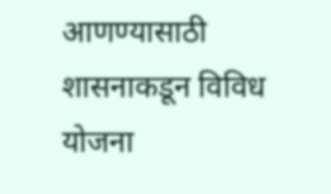आणण्यासाठी शासनाकडून विविध योजना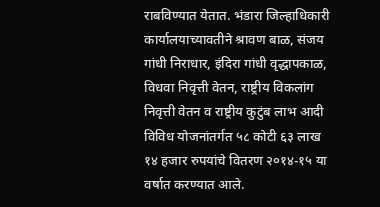राबविण्यात येतात. भंडारा जिल्हाधिकारी कार्यालयाच्यावतीने श्रावण बाळ, संजय गांधी निराधार, इंदिरा गांधी वृद्धापकाळ, विधवा निवृत्ती वेतन, राष्ट्रीय विकलांग निवृत्ती वेतन व राष्ट्रीय कुटुंब लाभ आदी विविध योजनांतर्गत ५८ कोटी ६३ लाख १४ हजार रुपयांचे वितरण २०१४-१५ या वर्षात करण्यात आले.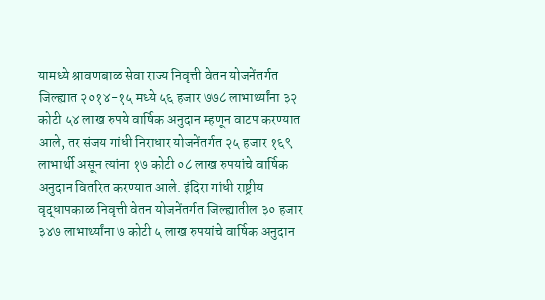यामध्ये श्रावणबाळ सेवा राज्य निवृत्ती वेतन योजनेंतर्गत जिल्ह्यात २०१४-१५ मध्ये ५६ हजार ७७८ लाभार्थ्यांना ३२ कोटी ५४ लाख रुपये वार्षिक अनुदान म्हणून वाटप करण्यात आले, तर संजय गांधी निराधार योजनेंतर्गत २५ हजार १६९ लाभार्थी असून त्यांना १७ कोटी ०८ लाख रुपयांचे वार्षिक अनुदान वितरित करण्यात आले. इंदिरा गांधी राष्ट्रीय वृद्धापकाळ निवृत्ती वेतन योजनेंतर्गत जिल्ह्यातील ३० हजार ३४७ लाभार्थ्यांना ७ कोटी ५ लाख रुपयांचे वार्षिक अनुदान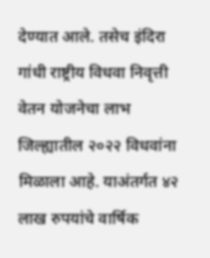देण्यात आले. तसेच इंदिरा गांधी राष्ट्रीय विधवा निवृत्ती वेतन योजनेचा लाभ जिल्ह्यातील २०२२ विधवांना मिळाला आहे. याअंतर्गत ४२ लाख रुपयांचे वार्षिक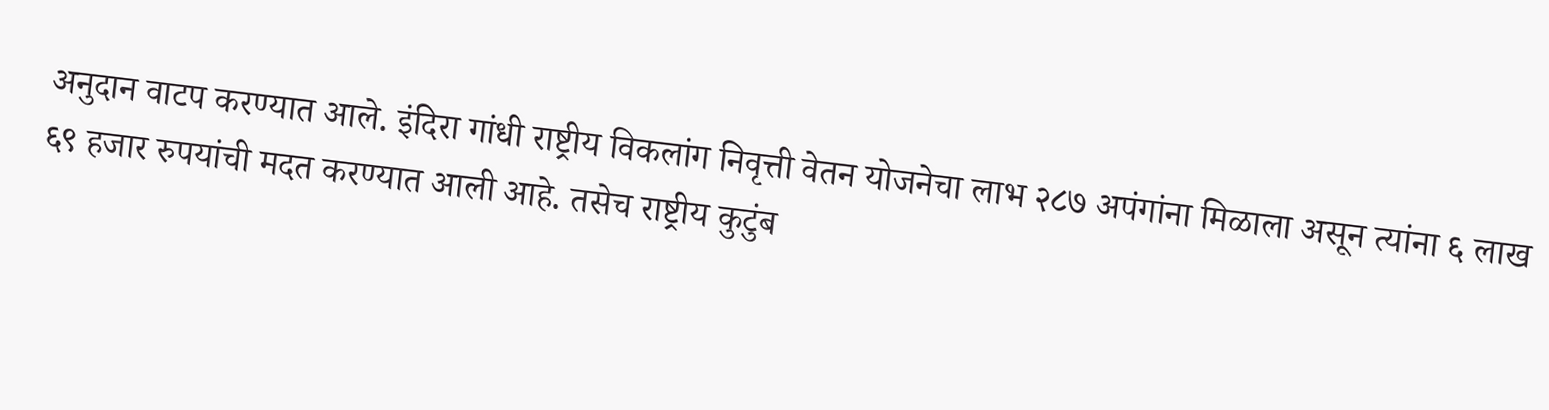अनुदान वाटप करण्यात आले. इंदिरा गांधी राष्ट्रीय विकलांग निवृत्ती वेतन योजनेचा लाभ २८७ अपंगांना मिळाला असून त्यांना ६ लाख ६९ हजार रुपयांची मदत करण्यात आली आहे. तसेच राष्ट्रीय कुटुंब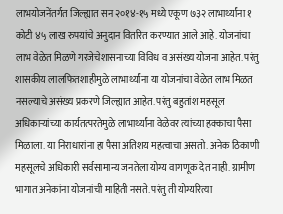लाभयोजनेंतर्गत जिल्ह्यात सन २०१४-१५ मध्ये एकूण ७३२ लाभार्थ्यांना १ कोटी ४५ लाख रुपयांचे अनुदान वितरित करण्यात आले आहे. योजनांचा लाभ वेळेत मिळणे गरजेचेशासनाच्या विविध व असंख्य योजना आहेत. परंतु शासकीय लालफितशाहीमुळे लाभार्थ्यांना या योजनांचा वेळेत लाभ मिळत नसल्याचे असंख्य प्रकरणे जिल्ह्यात आहेत. परंतु बहुतांश महसूल अधिकाऱ्यांच्या कार्यतत्परतेमुळे लाभार्थ्यांना वेळेवर त्यांच्या हक्काचा पैसा मिळाला. या निराधारांना हा पैसा अतिशय महत्वाचा असतो. अनेक ठिकाणी महसूलचे अधिकारी सर्वसामान्य जनतेला योग्य वागणूक देत नाही. ग्रामीण भागात अनेकांना योजनांची माहिती नसते. परंतु ती योग्यरित्या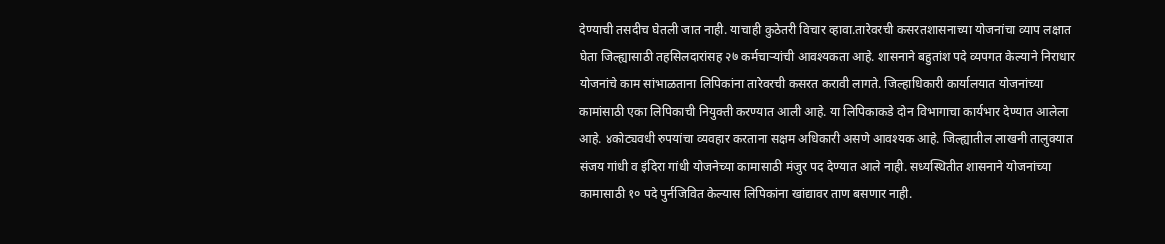देण्याची तसदीच घेतली जात नाही. याचाही कुठेतरी विचार व्हावा.तारेवरची कसरतशासनाच्या योजनांचा व्याप लक्षात घेता जिल्ह्यासाठी तहसिलदारांसह २७ कर्मचाऱ्यांची आवश्यकता आहे. शासनाने बहुतांश पदे व्यपगत केल्याने निराधार योजनांचे काम सांभाळताना लिपिकांना तारेवरची कसरत करावी लागते. जिल्हाधिकारी कार्यालयात योजनांच्या कामांसाठी एका लिपिकाची नियुक्ती करण्यात आली आहे. या लिपिकाकडे दोन विभागाचा कार्यभार देण्यात आलेला आहे. ४कोट्यवधी रुपयांचा व्यवहार करताना सक्षम अधिकारी असणे आवश्यक आहे. जिल्ह्यातील लाखनी तालुक्यात संजय गांधी व इंदिरा गांधी योजनेच्या कामासाठी मंजुर पद देण्यात आले नाही. सध्यस्थितीत शासनाने योजनांच्या कामासाठी १० पदे पुर्नजिवित केल्यास लिपिकांना खांद्यावर ताण बसणार नाही.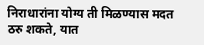निराधारांना योग्य ती मिळण्यास मदत ठरु शकते, यात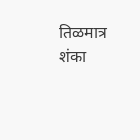तिळमात्र शंका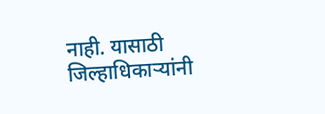नाही. यासाठी जिल्हाधिकाऱ्यांनी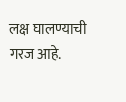लक्ष घालण्याची गरज आहे.